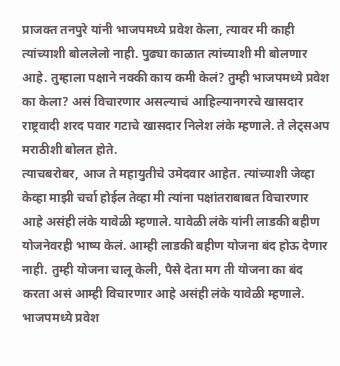प्राजक्त तनपुरे यांनी भाजपमध्ये प्रवेश केला, त्यावर मी काही त्यांच्याशी बोललेलो नाही. पुढ्या काळात त्यांच्याशी मी बोलणार आहे. तुम्हाला पक्षाने नक्की काय कमी केलं? तुम्ही भाजपमध्ये प्रवेश का केला? असं विचारणार असल्याचं आहिल्यानगरचे खासदार राष्ट्रवादी शरद पवार गटाचे खासदार निलेश लंके म्हणाले. ते लेट्सअप मराठीशी बोलत होते.
त्याचबरोबर, आज ते महायुतीचे उमेदवार आहेत. त्यांच्याशी जेव्हा केव्हा माझी चर्चा होईल तेव्हा मी त्यांना पक्षांतराबाबत विचारणार आहे असंही लंके यावेळी म्हणाले. यावेळी लंके यांनी लाडकी बहीण योजनेवरही भाष्य केलं. आम्ही लाडकी बहीण योजना बंद होऊ देणार नाही. तुम्ही योजना चालू केली, पैसे देता मग ती योजना का बंद करता असं आम्ही विचारणार आहे असंही लंके यावेळी म्हणाले.
भाजपमध्ये प्रवेश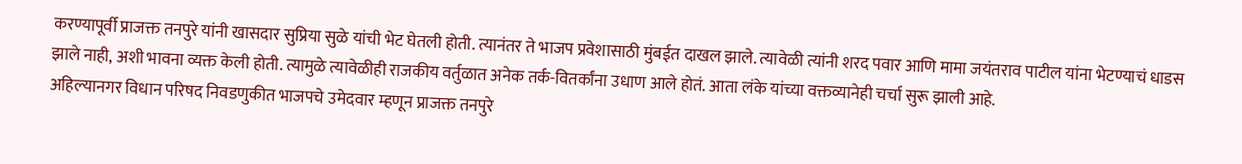करण्यापूर्वी प्राजक्त तनपुरे यांनी खासदार सुप्रिया सुळे यांची भेट घेतली होती. त्यानंतर ते भाजप प्रवेशासाठी मुंबईत दाखल झाले. त्यावेळी त्यांनी शरद पवार आणि मामा जयंतराव पाटील यांना भेटण्याचं धाडस झाले नाही, अशी भावना व्यक्त केली होती. त्यामुळे त्यावेळीही राजकीय वर्तुळात अनेक तर्क-वितर्कांना उधाण आले होतं. आता लंके यांच्या वक्तव्यानेही चर्चा सुरू झाली आहे.
अहिल्यानगर विधान परिषद निवडणुकीत भाजपचे उमेदवार म्हणून प्राजक्त तनपुरे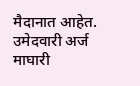मैदानात आहेत. उमेदवारी अर्ज माघारी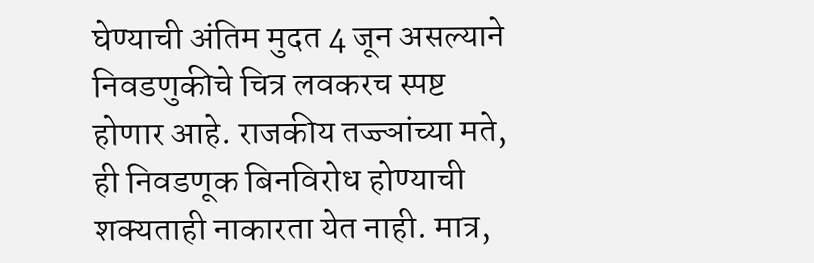घेण्याची अंतिम मुदत 4 जून असल्याने निवडणुकीचे चित्र लवकरच स्पष्ट होणार आहे. राजकीय तज्ज्ञांच्या मते, ही निवडणूक बिनविरोध होण्याची शक्यताही नाकारता येत नाही. मात्र,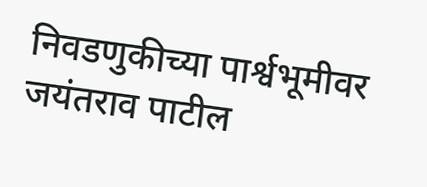निवडणुकीच्या पार्श्वभूमीवर जयंतराव पाटील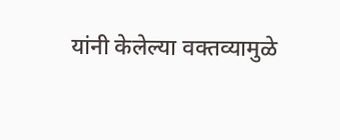यांनी केलेल्या वक्तव्यामुळे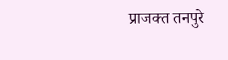प्राजक्त तनपुरे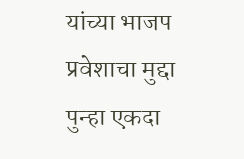यांच्या भाजप प्रवेशाचा मुद्दा पुन्हा एकदा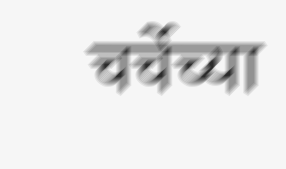चर्चेच्या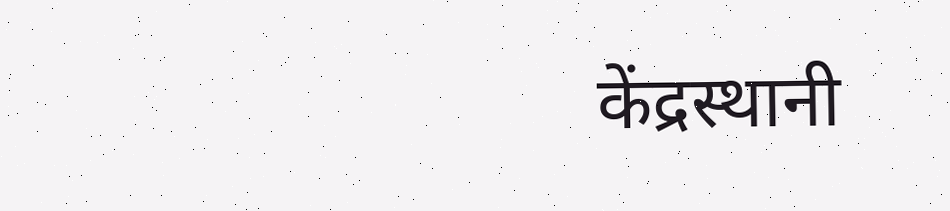केंद्रस्थानी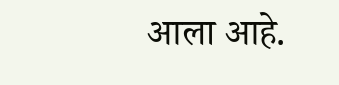आला आहे.